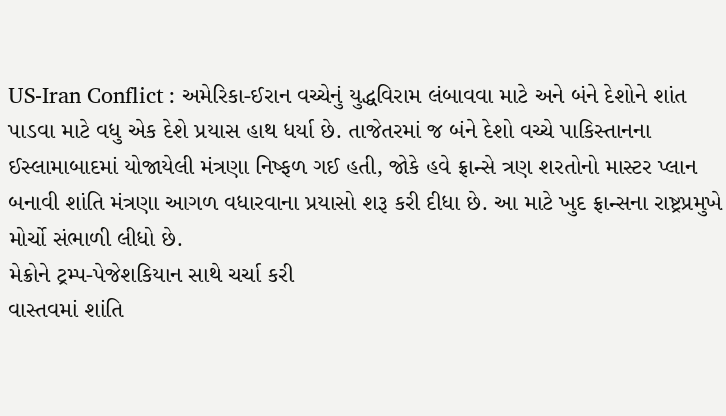US-Iran Conflict : અમેરિકા-ઈરાન વચ્ચેનું યુદ્ધવિરામ લંબાવવા માટે અને બંને દેશોને શાંત પાડવા માટે વધુ એક દેશે પ્રયાસ હાથ ધર્યા છે. તાજેતરમાં જ બંને દેશો વચ્ચે પાકિસ્તાનના ઈસ્લામાબાદમાં યોજાયેલી મંત્રણા નિષ્ફળ ગઈ હતી, જોકે હવે ફ્રાન્સે ત્રણ શરતોનો માસ્ટર પ્લાન બનાવી શાંતિ મંત્રણા આગળ વધારવાના પ્રયાસો શરૂ કરી દીધા છે. આ માટે ખુદ ફ્રાન્સના રાષ્ટ્રપ્રમુખે મોર્ચો સંભાળી લીધો છે.
મેક્રોને ટ્રમ્પ-પેજેશકિયાન સાથે ચર્ચા કરી
વાસ્તવમાં શાંતિ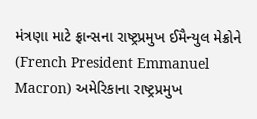મંત્રણા માટે ફ્રાન્સના રાષ્ટ્રપ્રમુખ ઈમૈન્યુલ મેક્રોને (French President Emmanuel Macron) અમેરિકાના રાષ્ટ્રપ્રમુખ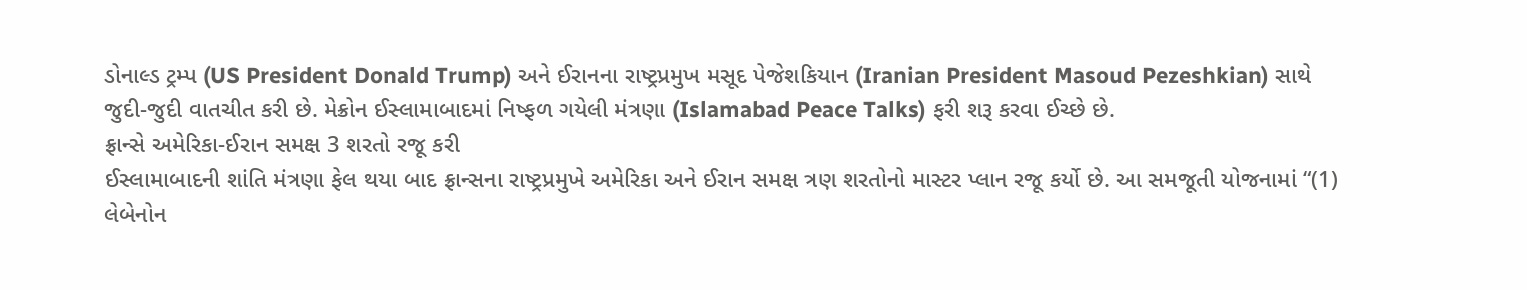ડોનાલ્ડ ટ્રમ્પ (US President Donald Trump) અને ઈરાનના રાષ્ટ્રપ્રમુખ મસૂદ પેજેશકિયાન (Iranian President Masoud Pezeshkian) સાથે જુદી-જુદી વાતચીત કરી છે. મેક્રોન ઈસ્લામાબાદમાં નિષ્ફળ ગયેલી મંત્રણા (Islamabad Peace Talks) ફરી શરૂ કરવા ઈચ્છે છે.
ફ્રાન્સે અમેરિકા-ઈરાન સમક્ષ 3 શરતો રજૂ કરી
ઈસ્લામાબાદની શાંતિ મંત્રણા ફેલ થયા બાદ ફ્રાન્સના રાષ્ટ્રપ્રમુખે અમેરિકા અને ઈરાન સમક્ષ ત્રણ શરતોનો માસ્ટર પ્લાન રજૂ કર્યો છે. આ સમજૂતી યોજનામાં “(1) લેબેનોન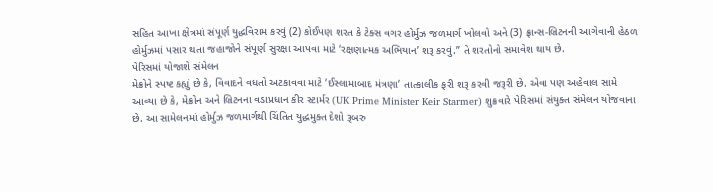સહિત આખા ક્ષેત્રમાં સંપૂર્ણ યુદ્ધવિરામ કરવું (2) કોઈપણ શરત કે ટેક્સ વગર હોર્મુઝ જળમાર્ગ ખોલવો અને (3) ફ્રાન્સ-બ્રિટનની આગેવાની હેઠળ હોર્મુઝમાં પસાર થતા જહાજોને સંપૂર્ણ સુરક્ષા આપવા માટે ‘રક્ષણાત્મક અભિયાન’ શરૂ કરવું.” તે શરતોનો સમાવેશ થાય છે.
પેરિસમાં યોજાશે સંમેલન
મેક્રોને સ્પષ્ટ કહ્યું છે કે, વિવાદને વધતો અટકાવવા માટે ‘ઈસ્લામાબાદ મંત્રણા’ તાત્કાલીક ફરી શરૂ કરવી જરૂરી છે. એવા પણ અહેવાલ સામે આવ્યા છે કે, મેક્રોન અને બ્રિટનના વડાપ્રધાન કીર સ્ટાર્મર (UK Prime Minister Keir Starmer) શુક્રવારે પેરિસમાં સંયુક્ત સંમેલન યોજવાના છે. આ સામેલનમાં હોર્મુઝ જળમાર્ગથી ચિંતિત યુદ્ધમુક્ત દેશો રૂબરુ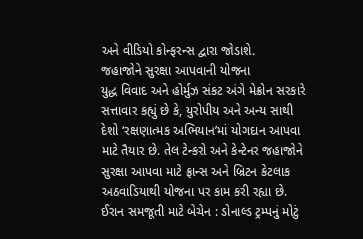અને વીડિયો કોન્ફરન્સ દ્વારા જોડાશે.
જહાજોને સુરક્ષા આપવાની યોજના
યુદ્ધ વિવાદ અને હોર્મુઝ સંકટ અંગે મેક્રોન સરકારે સત્તાવાર કહ્યું છે કે, યુરોપીય અને અન્ય સાથી દેશો ‘રક્ષણાત્મક અભિયાન’માં યોગદાન આપવા માટે તૈયાર છે. તેલ ટેન્કરો અને કેન્ટેનર જહાજોને સુરક્ષા આપવા માટે ફ્રાન્સ અને બ્રિટન કેટલાક અઠવાડિયાથી યોજના પર કામ કરી રહ્યા છે.
ઈરાન સમજૂતી માટે બેચેન : ડોનાલ્ડ ટ્રમ્પનું મોટું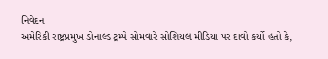નિવેદન
અમેરિકી રાષ્ટ્રપ્રમુખ ડોનાલ્ડ ટ્રમ્પે સોમવારે સોશિયલ મીડિયા પર દાવો કર્યો હતો કે,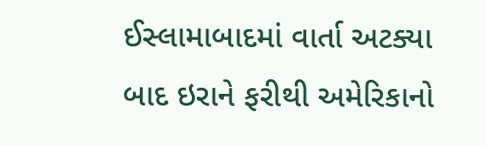ઈસ્લામાબાદમાં વાર્તા અટક્યા બાદ ઇરાને ફરીથી અમેરિકાનો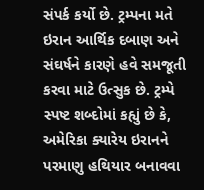સંપર્ક કર્યો છે. ટ્રમ્પના મતે ઇરાન આર્થિક દબાણ અને સંઘર્ષને કારણે હવે સમજૂતી કરવા માટે ઉત્સુક છે. ટ્રમ્પે સ્પષ્ટ શબ્દોમાં કહ્યું છે કે, અમેરિકા ક્યારેય ઇરાનને પરમાણુ હથિયાર બનાવવા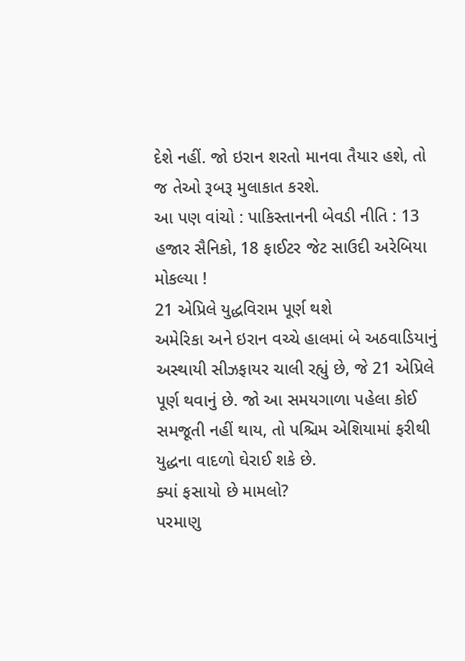દેશે નહીં. જો ઇરાન શરતો માનવા તૈયાર હશે, તો જ તેઓ રૂબરૂ મુલાકાત કરશે.
આ પણ વાંચો : પાકિસ્તાનની બેવડી નીતિ : 13 હજાર સૈનિકો, 18 ફાઈટર જેટ સાઉદી અરેબિયા મોકલ્યા !
21 એપ્રિલે યુદ્ધવિરામ પૂર્ણ થશે
અમેરિકા અને ઇરાન વચ્ચે હાલમાં બે અઠવાડિયાનું અસ્થાયી સીઝફાયર ચાલી રહ્યું છે, જે 21 એપ્રિલે પૂર્ણ થવાનું છે. જો આ સમયગાળા પહેલા કોઈ સમજૂતી નહીં થાય, તો પશ્ચિમ એશિયામાં ફરીથી યુદ્ધના વાદળો ઘેરાઈ શકે છે.
ક્યાં ફસાયો છે મામલો?
પરમાણુ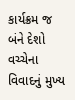કાર્યક્રમ જ બંને દેશો વચ્ચેના વિવાદનું મુખ્ય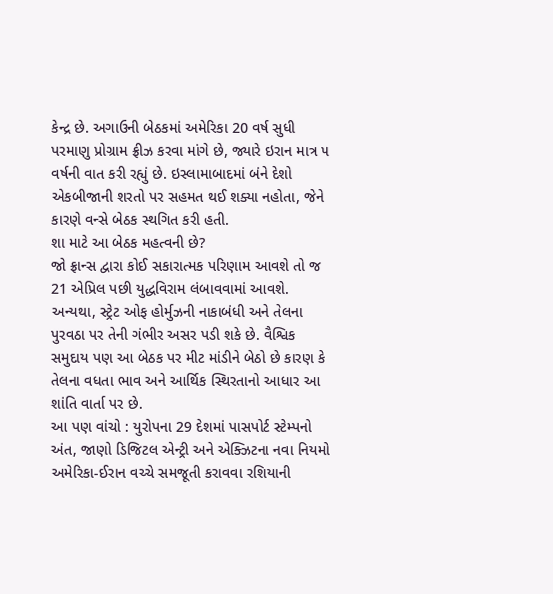કેન્દ્ર છે. અગાઉની બેઠકમાં અમેરિકા 20 વર્ષ સુધી પરમાણુ પ્રોગ્રામ ફ્રીઝ કરવા માંગે છે, જ્યારે ઇરાન માત્ર ૫ વર્ષની વાત કરી રહ્યું છે. ઇસ્લામાબાદમાં બંને દેશો એકબીજાની શરતો પર સહમત થઈ શક્યા નહોતા, જેને કારણે વન્સે બેઠક સ્થગિત કરી હતી.
શા માટે આ બેઠક મહત્વની છે?
જો ફ્રાન્સ દ્વારા કોઈ સકારાત્મક પરિણામ આવશે તો જ 21 એપ્રિલ પછી યુદ્ધવિરામ લંબાવવામાં આવશે. અન્યથા, સ્ટ્રેટ ઓફ હોર્મુઝની નાકાબંધી અને તેલના પુરવઠા પર તેની ગંભીર અસર પડી શકે છે. વૈશ્વિક સમુદાય પણ આ બેઠક પર મીટ માંડીને બેઠો છે કારણ કે તેલના વધતા ભાવ અને આર્થિક સ્થિરતાનો આધાર આ શાંતિ વાર્તા પર છે.
આ પણ વાંચો : યુરોપના 29 દેશમાં પાસપોર્ટ સ્ટેમ્પનો અંત, જાણો ડિજિટલ એન્ટ્રી અને એક્ઝિટના નવા નિયમો
અમેરિકા-ઈરાન વચ્ચે સમજૂતી કરાવવા રશિયાની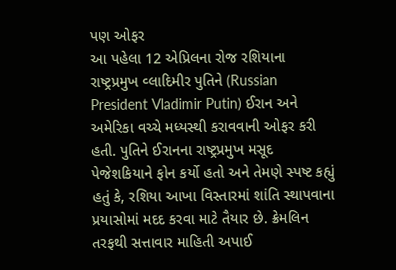પણ ઓફર
આ પહેલા 12 એપ્રિલના રોજ રશિયાના રાષ્ટ્રપ્રમુખ વ્લાદિમીર પુતિને (Russian President Vladimir Putin) ઈરાન અને અમેરિકા વચ્ચે મધ્યસ્થી કરાવવાની ઓફર કરી હતી. પુતિને ઈરાનના રાષ્ટ્રપ્રમુખ મસૂદ પેજેશકિયાને ફોન કર્યો હતો અને તેમણે સ્પષ્ટ કહ્યું હતું કે, રશિયા આખા વિસ્તારમાં શાંતિ સ્થાપવાના પ્રયાસોમાં મદદ કરવા માટે તૈયાર છે. ક્રેમલિન તરફથી સત્તાવાર માહિતી અપાઈ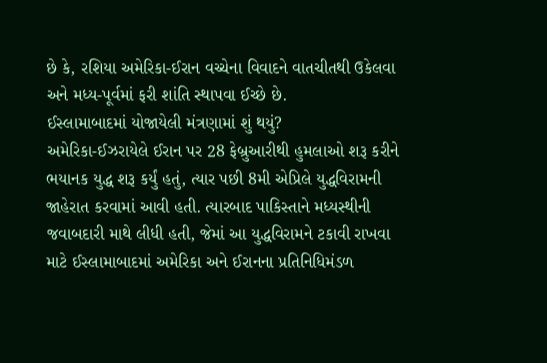છે કે, રશિયા અમેરિકા-ઈરાન વચ્ચેના વિવાદને વાતચીતથી ઉકેલવા અને મધ્ય-પૂર્વમાં ફરી શાંતિ સ્થાપવા ઈચ્છે છે.
ઈસ્લામાબાદમાં યોજાયેલી મંત્રણામાં શું થયું?
અમેરિકા-ઈઝરાયેલે ઈરાન પર 28 ફેબ્રુઆરીથી હુમલાઓ શરૂ કરીને ભયાનક યુદ્ધ શરૂ કર્યું હતું, ત્યાર પછી 8મી એપ્રિલે યુદ્ધવિરામની જાહેરાત કરવામાં આવી હતી. ત્યારબાદ પાકિસ્તાને મધ્યસ્થીની જવાબદારી માથે લીધી હતી, જેમાં આ યુદ્ધવિરામને ટકાવી રાખવા માટે ઈસ્લામાબાદમાં અમેરિકા અને ઈરાનના પ્રતિનિધિમંડળ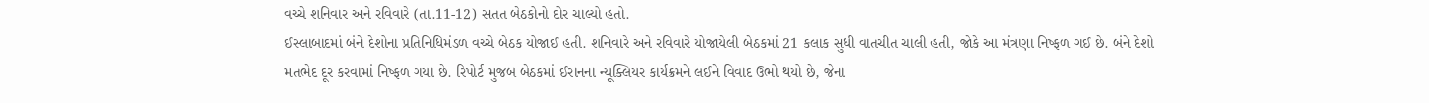વચ્ચે શનિવાર અને રવિવારે (તા.11-12) સતત બેઠકોનો દોર ચાલ્યો હતો.
ઈસ્લાબાદમાં બંને દેશોના પ્રતિનિધિમંડળ વચ્ચે બેઠક યોજાઈ હતી. શનિવારે અને રવિવારે યોજાયેલી બેઠકમાં 21 કલાક સુધી વાતચીત ચાલી હતી, જોકે આ મંત્રણા નિષ્ફળ ગઈ છે. બંને દેશો મતભેદ દૂર કરવામાં નિષ્ફળ ગયા છે. રિપોર્ટ મુજબ બેઠકમાં ઈરાનના ન્યૂક્લિયર કાર્યક્રમને લઈને વિવાદ ઉભો થયો છે, જેના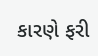કારણે ફરી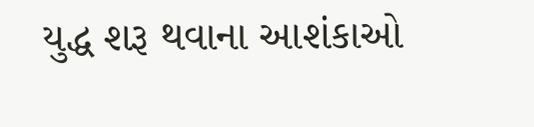યુદ્ધ શરૂ થવાના આશંકાઓ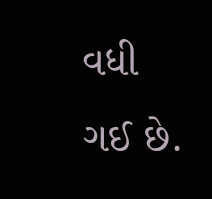વધી ગઈ છે.